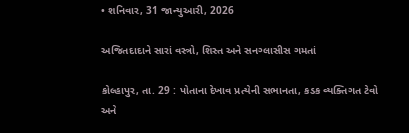• શનિવાર, 31 જાન્યુઆરી, 2026

અજિતદાદાને સારાં વસ્ત્રો, શિસ્ત અને સનગ્લાસીસ ગમતાં

કોલ્હાપુર, તા. 29 : પોતાના દેખાવ પ્રત્યેની સભાનતા, કડક વ્યક્તિગત ટેવો અને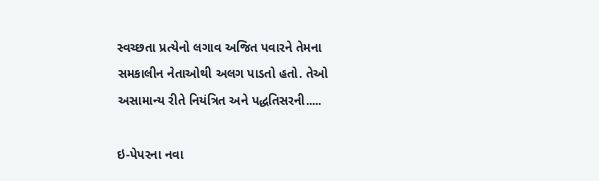સ્વચ્છતા પ્રત્યેનો લગાવ અજિત પવારને તેમના સમકાલીન નેતાઓથી અલગ પાડતો હતો. તેઓ અસામાન્ય રીતે નિયંત્રિત અને પદ્ધતિસરની.....

ઇ-પેપરના નવા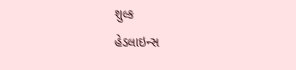શુલ્ક
હેડલાઇન્સ